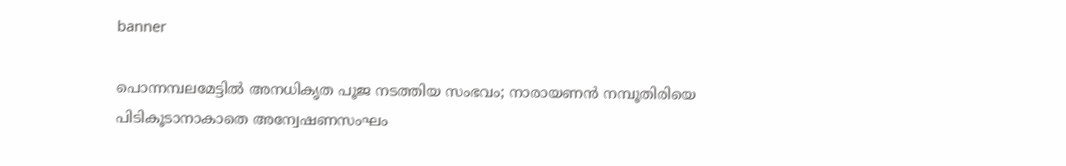banner

പൊന്നമ്പലമേട്ടിൽ അനധികൃത പൂജ നടത്തിയ സംഭവം; നാരായണൻ നമ്പൂതിരിയെ പിടികൂടാനാകാതെ അന്വേഷണസംഘം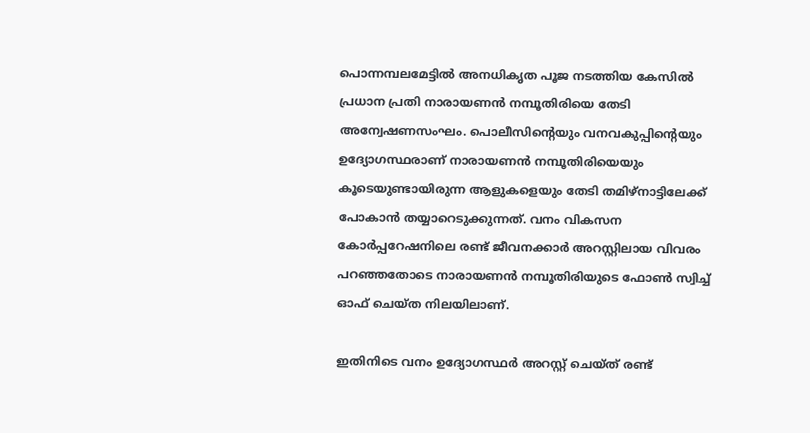പൊന്നമ്പലമേട്ടിൽ അനധികൃത പൂജ നടത്തിയ കേസിൽ പ്രധാന പ്രതി നാരായണൻ നമ്പൂതിരിയെ തേടി അന്വേഷണസംഘം. പൊലീസിന്റെയും വനവകുപ്പിന്റെയും ഉദ്യോഗസ്ഥരാണ് നാരായണൻ നമ്പൂതിരിയെയും കൂടെയുണ്ടായിരുന്ന ആളുകളെയും തേടി തമിഴ്നാട്ടിലേക്ക് പോകാൻ തയ്യാറെടുക്കുന്നത്. വനം വികസന കോർപ്പറേഷനിലെ രണ്ട് ജീവനക്കാർ അറസ്റ്റിലായ വിവരം പറഞ്ഞതോടെ നാരായണൻ നമ്പൂതിരിയുടെ ഫോൺ സ്വിച്ച് ഓഫ് ചെയ്ത നിലയിലാണ്.

ഇതിനിടെ വനം ഉദ്യോഗസ്ഥർ അറസ്റ്റ് ചെയ്ത് രണ്ട്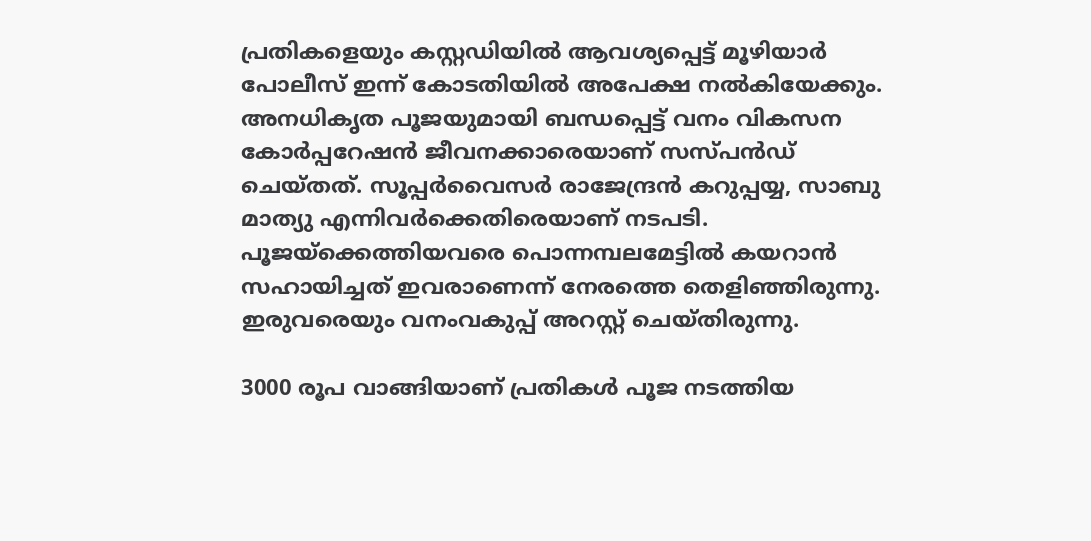പ്രതികളെയും കസ്റ്റഡിയിൽ ആവശ്യപ്പെട്ട് മൂഴിയാർ പോലീസ് ഇന്ന് കോടതിയിൽ അപേക്ഷ നൽകിയേക്കും. അനധികൃത പൂജയുമായി ബന്ധപ്പെട്ട് വനം വികസന കോർപ്പറേഷൻ ജീവനക്കാരെയാണ് സസ്‌പൻഡ് ചെയ്തത്. സൂപ്പർവൈസർ രാജേന്ദ്രൻ കറുപ്പയ്യ, സാബു മാത്യു എന്നിവർക്കെതിരെയാണ് നടപടി. പൂജയ്ക്കെത്തിയവരെ പൊന്നമ്പലമേട്ടിൽ കയറാൻ സഹായിച്ചത് ഇവരാണെന്ന് നേരത്തെ തെളിഞ്ഞിരുന്നു. ഇരുവരെയും വനംവകുപ്പ് അറസ്റ്റ് ചെയ്തിരുന്നു.

3000 രൂപ വാങ്ങിയാണ് പ്രതികൾ പൂജ നടത്തിയ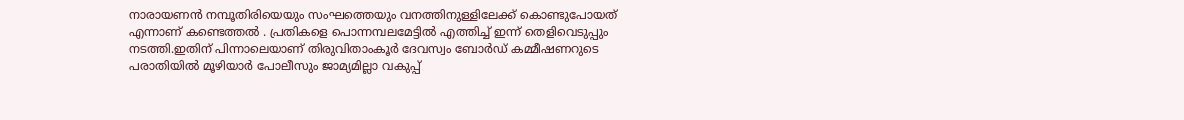നാരായണൻ നമ്പൂതിരിയെയും സംഘത്തെയും വനത്തിനുള്ളിലേക്ക് കൊണ്ടുപോയത് എന്നാണ് കണ്ടെത്തൽ . പ്രതികളെ പൊന്നമ്പലമേട്ടിൽ എത്തിച്ച് ഇന്ന് തെളിവെടുപ്പും നടത്തി.ഇതിന് പിന്നാലെയാണ് തിരുവിതാംകൂർ ദേവസ്വം ബോർഡ് കമ്മീഷണറുടെ പരാതിയിൽ മൂഴിയാർ പോലീസും ജാമ്യമില്ലാ വകുപ്പ്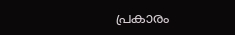പ്രകാരം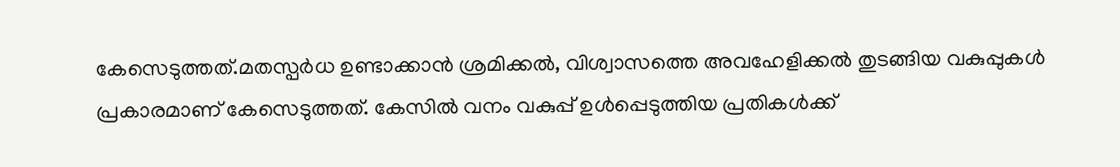കേസെടുത്തത്.മതസ്പർധ ഉണ്ടാക്കാൻ ശ്രമിക്കൽ, വിശ്വാസത്തെ അവഹേളിക്കൽ തുടങ്ങിയ വകുപ്പുകൾ പ്രകാരമാണ് കേസെടുത്തത്. കേസിൽ വനം വകുപ്പ് ഉൾപ്പെടുത്തിയ പ്രതികൾക്ക്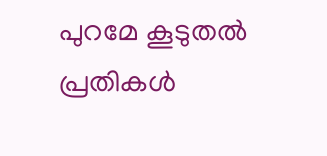പുറമേ കൂടുതൽ പ്രതികൾ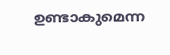ഉണ്ടാകുമെന്ന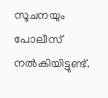സൂചനയും പോലീസ് നൽകിയിട്ടുണ്ട്.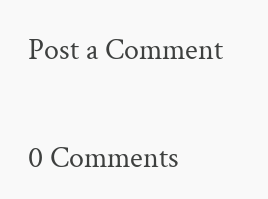Post a Comment

0 Comments